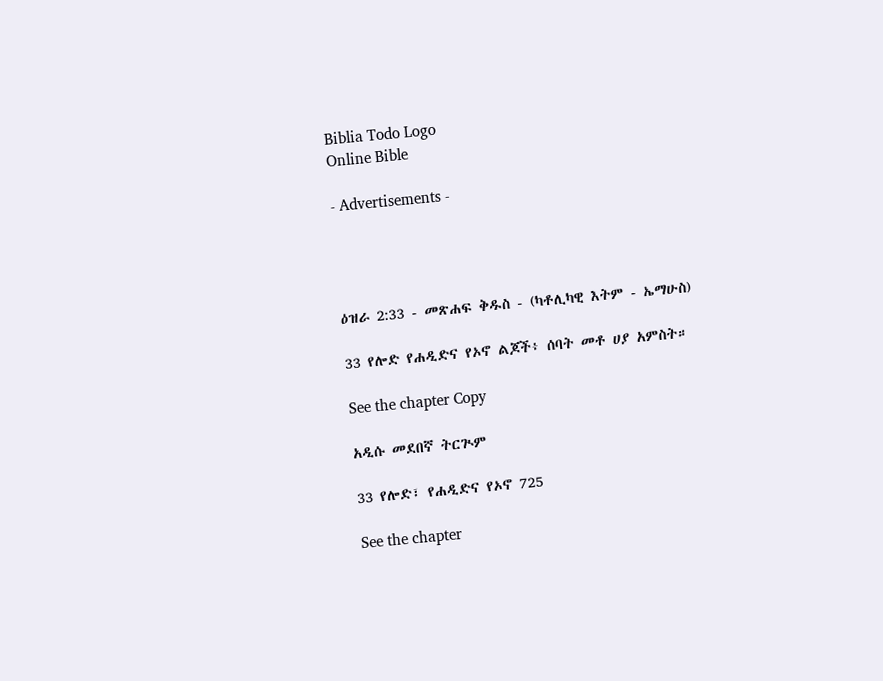Biblia Todo Logo
Online Bible

- Advertisements -




ዕዝራ 2:33 - መጽሐፍ ቅዱስ - (ካቶሊካዊ እትም - ኤማሁስ)

33 የሎድ የሐዲድና የኦኖ ልጆች፥ ሰባት መቶ ሀያ አምስት።

See the chapter Copy

አዲሱ መደበኛ ትርጒም

33 የሎድ፣ የሐዲድና የኦኖ 725

See the chapter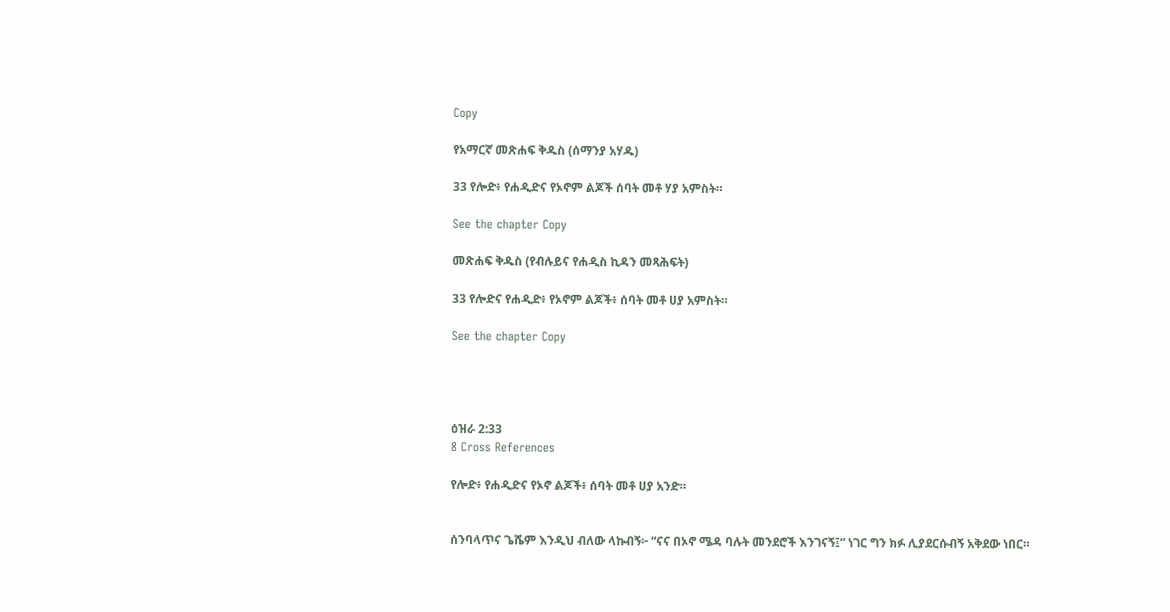Copy

የአማርኛ መጽሐፍ ቅዱስ (ሰማንያ አሃዱ)

33 የሎድ፥ የሐዲድና የኦኖም ልጆች ሰባት መቶ ሃያ አምስት።

See the chapter Copy

መጽሐፍ ቅዱስ (የብሉይና የሐዲስ ኪዳን መጻሕፍት)

33 የሎድና የሐዲድ፥ የኦኖም ልጆች፥ ሰባት መቶ ሀያ አምስት።

See the chapter Copy




ዕዝራ 2:33
8 Cross References

የሎድ፥ የሐዲድና የኦኖ ልጆች፥ ሰባት መቶ ሀያ አንድ።


ሰንባላጥና ጌሼም እንዲህ ብለው ላኩብኝ፦ “ናና በኦኖ ሜዳ ባሉት መንደሮች እንገናኝ፤” ነገር ግን ክፉ ሊያደርሱብኝ አቅደው ነበር።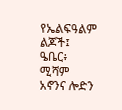የኤልፍዓልም ልጆች፤ ዔቤር፥ ሚሻም አኖንና ሎድን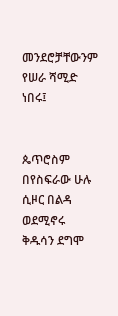መንደሮቻቸውንም የሠራ ሻሚድ ነበሩ፤


ጴጥሮስም በየስፍራው ሁሉ ሲዞር በልዳ ወደሚኖሩ ቅዱሳን ደግሞ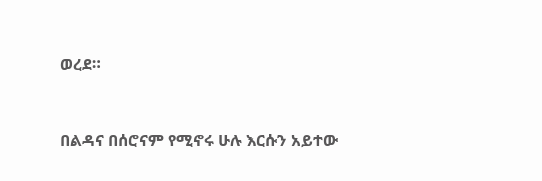ወረደ።


በልዳና በሰሮናም የሚኖሩ ሁሉ እርሱን አይተው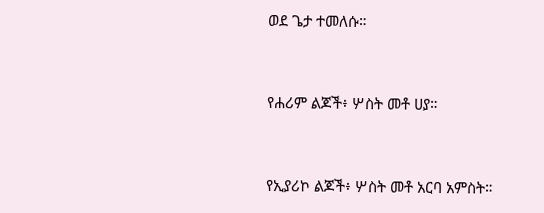ወደ ጌታ ተመለሱ።


የሐሪም ልጆች፥ ሦስት መቶ ሀያ።


የኢያሪኮ ልጆች፥ ሦስት መቶ አርባ አምስት።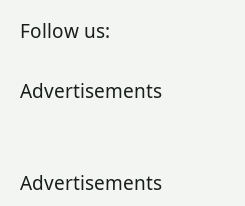Follow us:

Advertisements


Advertisements